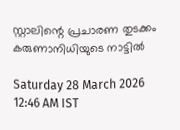സ്റ്റാലിന്റെ പ്രചാരണ തുടക്കം കരുണാനിധിയുടെ നാട്ടിൽ

Saturday 28 March 2026 12:46 AM IST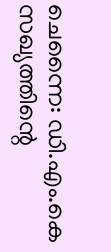ചെന്നൈ: ഡി.എം.കെ സഖ്യത്തിന്റെ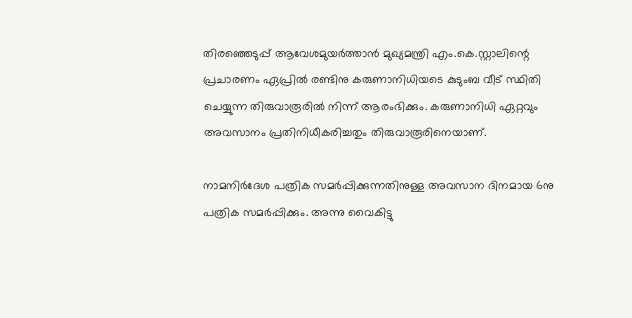തിരഞ്ഞെടുപ്പ് ആവേശമുയർത്താൻ മുഖ്യമന്ത്രി എം.കെ.സ്റ്റാലിന്റെ പ്രചാരണം ഏപ്രിൽ രണ്ടിനു കരുണാനിധിയടെ കുടുംബ വീട് സ്ഥിതി ചെയ്യുന്ന തിരുവാരൂരിൽ നിന്ന് ആരംഭിക്കും. കരുണാനിധി ഏറ്റവും അവസാനം പ്രതിനിധീകരിച്ചതും തിരുവാരൂരിനെയാണ്.

നാമനിർദേശ പത്രിക സമർപ്പിക്കുന്നതിനുള്ള അവസാന ദിനമായ 6നു പത്രിക സമർപ്പിക്കും. അന്നു വൈകിട്ടു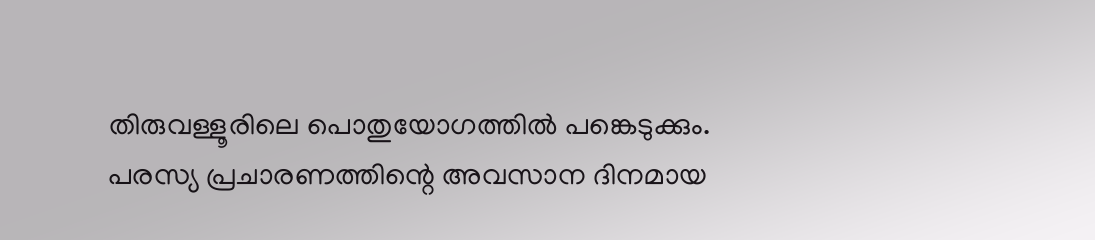തിരുവള്ളൂരിലെ പൊതുയോഗത്തിൽ പങ്കെടുക്കും. പരസ്യ പ്രചാരണത്തിന്റെ അവസാന ദിനമായ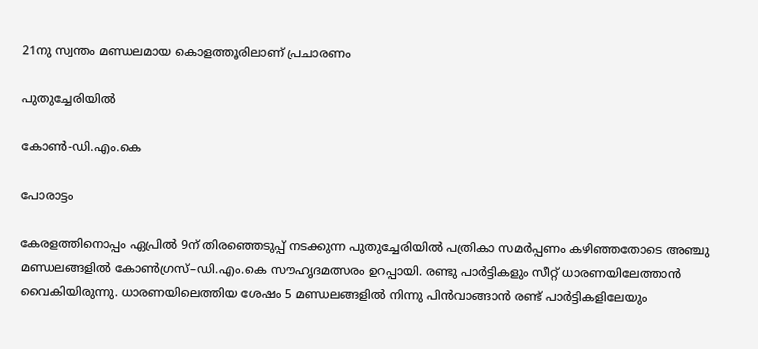21നു സ്വന്തം മണ്ഡലമായ കൊളത്തൂരിലാണ് പ്രചാരണം

പുതുച്ചേരിയിൽ

കോൺ-ഡി.എം.കെ

പോരാട്ടം

കേരളത്തിനൊപ്പം ഏപ്രിൽ 9ന് തിരഞ്ഞെടുപ്പ് നടക്കുന്ന പുതുച്ചേരിയിൽ പത്രികാ സമർപ്പണം കഴിഞ്ഞതോടെ അഞ്ചു മണ്ഡലങ്ങളിൽ കോൺഗ്രസ്–ഡി.എം.കെ സൗഹൃദമത്സരം ഉറപ്പായി. രണ്ടു പാർട്ടികളും സീറ്റ് ധാരണയിലേത്താൻ വൈകിയിരുന്നു. ധാരണയിലെത്തിയ ശേഷം 5 മണ്ഡലങ്ങളിൽ നിന്നു പിൻവാങ്ങാൻ രണ്ട് പാർട്ടികളിലേയും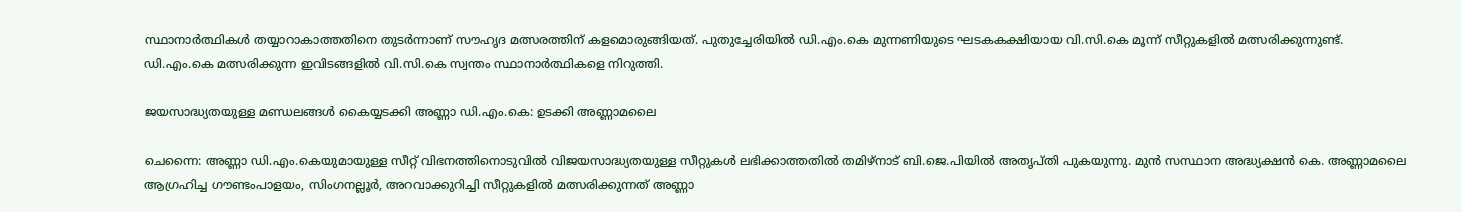സ്ഥാനാർത്ഥികൾ തയ്യാറാകാത്തതിനെ തുടർന്നാണ് സൗഹൃദ മത്സരത്തിന് കളമൊരുങ്ങിയത്. പുതുച്ചേരിയിൽ ഡി.എം.കെ മുന്നണിയുടെ ഘടകകക്ഷിയായ വി.സി.കെ മൂന്ന് സീറ്റുകളിൽ മത്സരിക്കുന്നുണ്ട്. ഡി.എം.കെ മത്സരിക്കുന്ന ഇവിടങ്ങളിൽ വി.സി.കെ സ്വന്തം സ്ഥാനാർത്ഥികളെ നിറുത്തി.

ജയസാദ്ധ്യതയുള്ള മണ്ഡലങ്ങൾ കൈയ്യടക്കി അണ്ണാ ഡി.എം.കെ: ഉടക്കി അണ്ണാമലൈ

ചെന്നൈ: അണ്ണാ ഡി.എം.കെയുമായുള്ള സീറ്റ് വിഭനത്തിനൊടുവിൽ വിജയസാദ്ധ്യതയുള്ള സീറ്റുകൾ ലഭിക്കാത്തതിൽ തമിഴ്നാട് ബി.ജെ.പിയിൽ അതൃപ്തി പുകയുന്നു. മുൻ സസ്ഥാന അദ്ധ്യക്ഷൻ കെ. അണ്ണാമലൈ ആഗ്രഹിച്ച ഗൗണ്ടംപാളയം, സിംഗനല്ലൂർ, അറവാക്കുറിച്ചി സീറ്റുകളിൽ മത്സരിക്കുന്നത് അണ്ണാ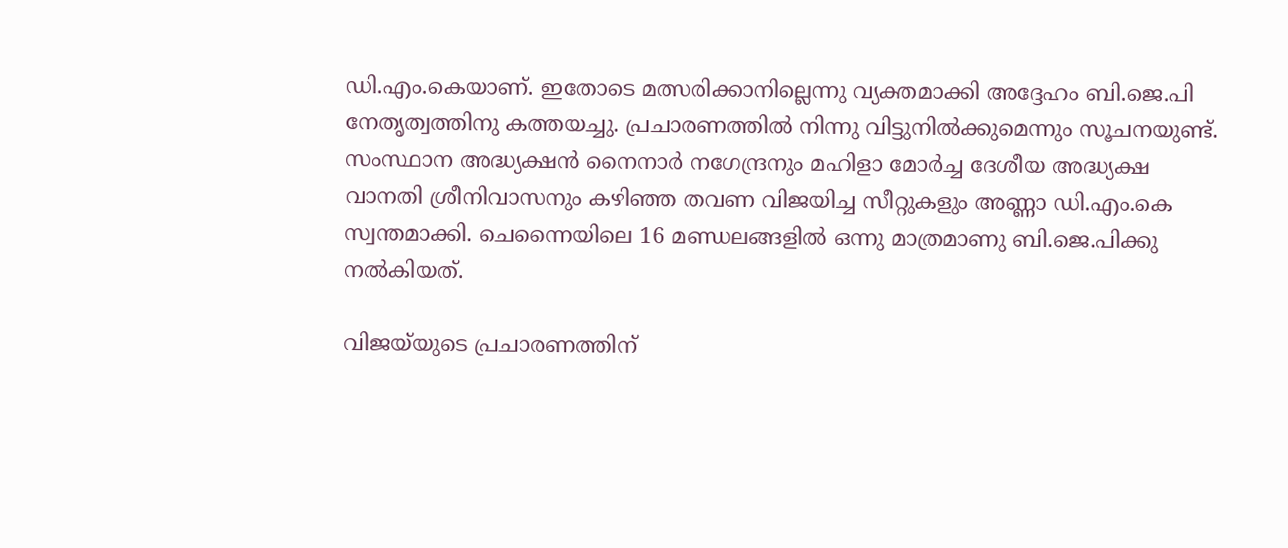ഡി.എം.കെയാണ്. ഇതോടെ മത്സരിക്കാനില്ലെന്നു വ്യക്തമാക്കി അദ്ദേഹം ബി.ജെ.പി നേതൃത്വത്തിനു കത്തയച്ചു. പ്രചാരണത്തിൽ നിന്നു വിട്ടുനിൽക്കുമെന്നും സൂചനയുണ്ട്. സംസ്ഥാന അദ്ധ്യക്ഷൻ നൈനാർ നഗേന്ദ്രനും മഹിളാ മോർച്ച ദേശീയ അദ്ധ്യക്ഷ വാനതി ശ്രീനിവാസനും കഴിഞ്ഞ തവണ വിജയിച്ച സീറ്റുകളും അണ്ണാ ഡി.എം.കെ സ്വന്തമാക്കി. ചെന്നൈയിലെ 16 മണ്ഡലങ്ങളിൽ ഒന്നു മാത്രമാണു ബി.ജെ.പിക്കു നൽകിയത്.

വിജയ്‌യുടെ പ്രചാരണത്തിന്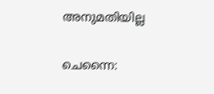അനുമതിയില്ല

ചെന്നൈ: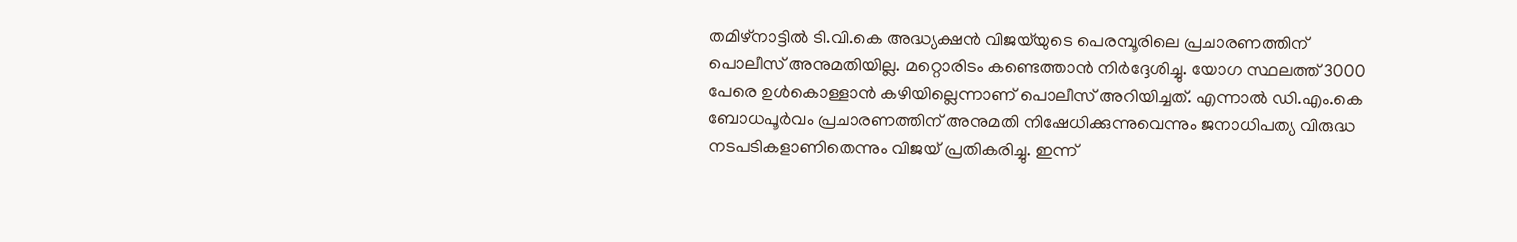തമിഴ്നാട്ടിൽ ടി.വി.കെ അദ്ധ്യക്ഷൻ വിജയ്‌യുടെ പെരമ്പൂരിലെ പ്രചാരണത്തിന് പൊലീസ് അനുമതിയില്ല. മറ്റൊരിടം കണ്ടെത്താൻ നിർദ്ദേശിച്ചു. യോഗ സ്ഥലത്ത് 3000 പേരെ ഉൾകൊള്ളാൻ കഴിയില്ലെന്നാണ് പൊലീസ് അറിയിച്ചത്. എന്നാൽ ഡി.എം.കെ ബോധപൂർവം പ്രചാരണത്തിന് അനുമതി നിഷേധിക്കുന്നുവെന്നും ജനാധിപത്യ വിരുദ്ധ നടപടികളാണിതെന്നും വിജയ് പ്രതികരിച്ചു. ഇന്ന്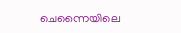ചെന്നൈയിലെ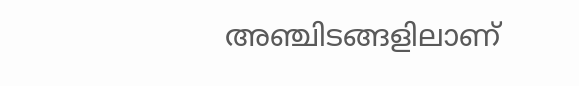അഞ്ചിടങ്ങളിലാണ്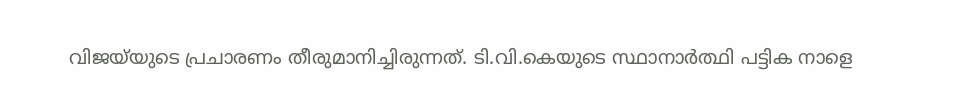വിജയ്‌യുടെ പ്രചാരണം തീരുമാനിച്ചിരുന്നത്. ടി.വി.കെയുടെ സ്ഥാനാർത്ഥി പട്ടിക നാളെ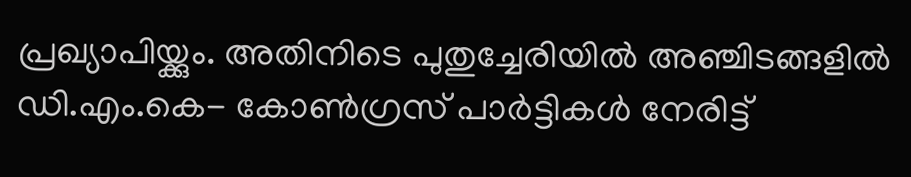പ്രഖ്യാപിയ്ക്കും. അതിനിടെ പുതുച്ചേരിയിൽ അഞ്ചിടങ്ങളിൽ ഡി.എം.കെ- കോൺഗ്രസ് പാർട്ടികൾ നേരിട്ട്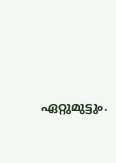ഏറ്റുമുട്ടും.